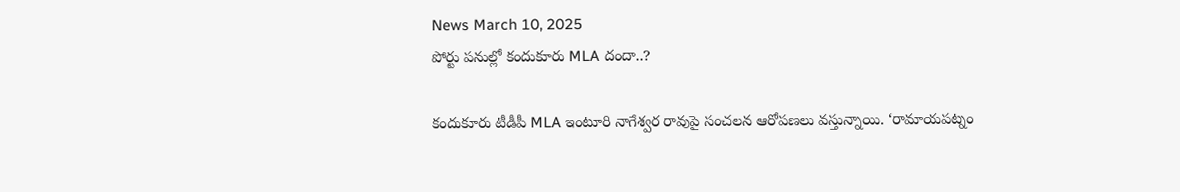News March 10, 2025
పోర్టు పనుల్లో కందుకూరు MLA దందా..?

కందుకూరు టీడీపీ MLA ఇంటూరి నాగేశ్వర రావుపై సంచలన ఆరోపణలు వస్తున్నాయి. ‘రామాయపట్నం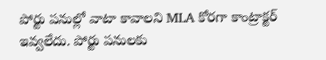పోర్టు పనుల్లో వాటా కావాలని MLA కోరగా కాంట్రాక్టర్ ఇవ్వలేదు. పోర్టు పనులకు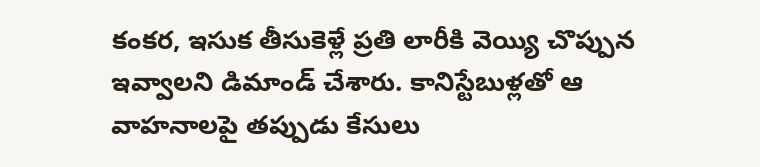కంకర, ఇసుక తీసుకెళ్లే ప్రతి లారీకి వెయ్యి చొప్పున ఇవ్వాలని డిమాండ్ చేశారు. కానిస్టేబుళ్లతో ఆ వాహనాలపై తప్పుడు కేసులు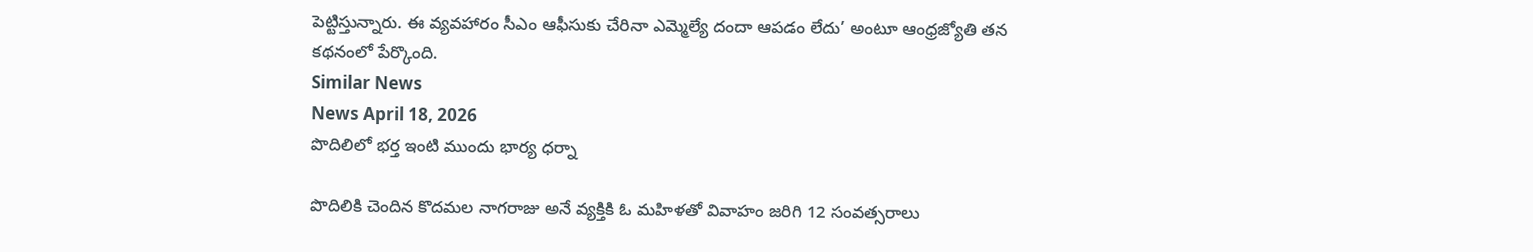పెట్టిస్తున్నారు. ఈ వ్యవహారం సీఎం ఆఫీసుకు చేరినా ఎమ్మెల్యే దందా ఆపడం లేదు’ అంటూ ఆంధ్రజ్యోతి తన కథనంలో పేర్కొంది.
Similar News
News April 18, 2026
పొదిలిలో భర్త ఇంటి ముందు భార్య ధర్నా

పొదిలికి చెందిన కొదమల నాగరాజు అనే వ్యక్తికి ఓ మహిళతో వివాహం జరిగి 12 సంవత్సరాలు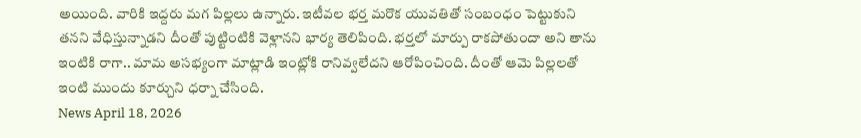అయింది. వారికి ఇద్దరు మగ పిల్లలు ఉన్నారు. ఇటీవల భర్త మరొక యువతితో సంబంధం పెట్టుకుని తనని వేధిస్తున్నాడని దీంతో పుట్టింటికి వెళ్లానని భార్య తెలిపింది. భర్తలో మార్పు రాకపోతుందా అని తాను ఇంటికి రాగా.. మామ అసభ్యంగా మాట్లాడి ఇంట్లోకి రానివ్వలేదని ఆరోపించింది. దీంతో ఆమె పిల్లలతో ఇంటి ముందు కూర్చుని ధర్నా చేసింది.
News April 18, 2026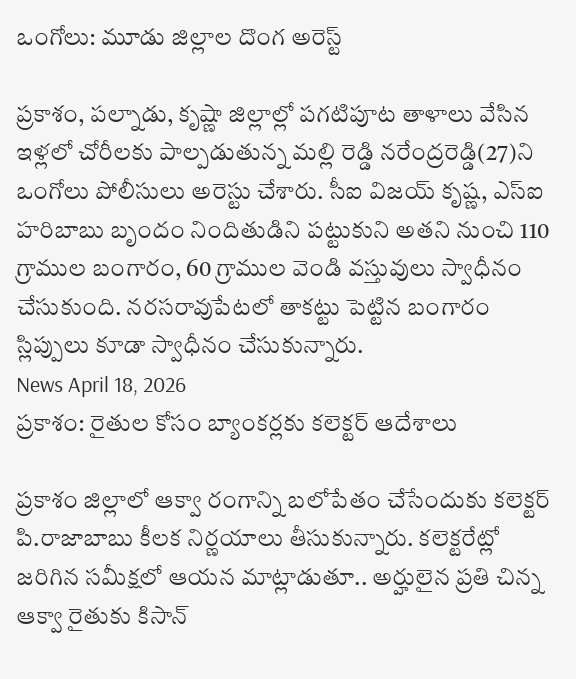ఒంగోలు: మూడు జిల్లాల దొంగ అరెస్ట్

ప్రకాశం, పల్నాడు, కృష్ణా జిల్లాల్లో పగటిపూట తాళాలు వేసిన ఇళ్లలో చోరీలకు పాల్పడుతున్న మల్లి రెడ్డి నరేంద్రరెడ్డి(27)ని ఒంగోలు పోలీసులు అరెస్టు చేశారు. సీఐ విజయ్ కృష్ణ, ఎస్ఐ హరిబాబు బృందం నిందితుడిని పట్టుకుని అతని నుంచి 110 గ్రాముల బంగారం, 60 గ్రాముల వెండి వస్తువులు స్వాధీనం చేసుకుంది. నరసరావుపేటలో తాకట్టు పెట్టిన బంగారం స్లిప్పులు కూడా స్వాధీనం చేసుకున్నారు.
News April 18, 2026
ప్రకాశం: రైతుల కోసం బ్యాంకర్లకు కలెక్టర్ ఆదేశాలు

ప్రకాశం జిల్లాలో ఆక్వా రంగాన్ని బలోపేతం చేసేందుకు కలెక్టర్ పి.రాజాబాబు కీలక నిర్ణయాలు తీసుకున్నారు. కలెక్టరేట్లో జరిగిన సమీక్షలో ఆయన మాట్లాడుతూ.. అర్హులైన ప్రతి చిన్న ఆక్వా రైతుకు కిసాన్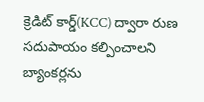క్రెడిట్ కార్డ్(KCC) ద్వారా రుణ సదుపాయం కల్పించాలని బ్యాంకర్లను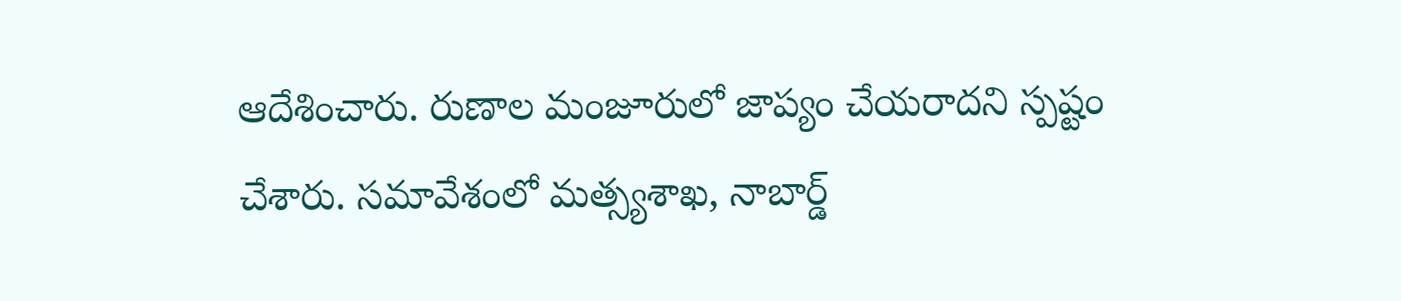ఆదేశించారు. రుణాల మంజూరులో జాప్యం చేయరాదని స్పష్టం చేశారు. సమావేశంలో మత్స్యశాఖ, నాబార్డ్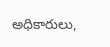అధికారులు,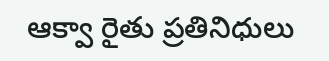ఆక్వా రైతు ప్రతినిధులు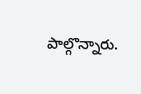పాల్గొన్నారు.